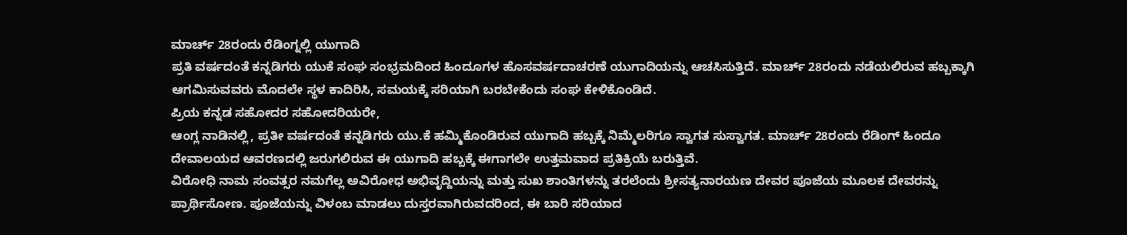ಮಾರ್ಚ್ 28ರಂದು ರೆಡಿಂಗ್ನಲ್ಲಿ ಯುಗಾದಿ
ಪ್ರತಿ ವರ್ಷದಂತೆ ಕನ್ನಡಿಗರು ಯುಕೆ ಸಂಘ ಸಂಭ್ರಮದಿಂದ ಹಿಂದೂಗಳ ಹೊಸವರ್ಷದಾಚರಣೆ ಯುಗಾದಿಯನ್ನು ಆಚಸಿಸುತ್ತಿದೆ. ಮಾರ್ಚ್ 28ರಂದು ನಡೆಯಲಿರುವ ಹಬ್ಬಕ್ಕಾಗಿ ಆಗಮಿಸುವವರು ಮೊದಲೇ ಸ್ಥಳ ಕಾದಿರಿಸಿ, ಸಮಯಕ್ಕೆ ಸರಿಯಾಗಿ ಬರಬೇಕೆಂದು ಸಂಘ ಕೇಳಿಕೊಂಡಿದೆ.
ಪ್ರಿಯ ಕನ್ನಡ ಸಹೋದರ ಸಹೋದರಿಯರೇ,
ಆಂಗ್ಲ ನಾಡಿನಲ್ಲಿ, ಪ್ರತೀ ವರ್ಷದಂತೆ ಕನ್ನಡಿಗರು ಯು.ಕೆ ಹಮ್ಮಿಕೊಂಡಿರುವ ಯುಗಾದಿ ಹಬ್ಬಕ್ಕೆ ನಿಮ್ಮೆಲರಿಗೂ ಸ್ವಾಗತ ಸುಸ್ವಾಗತ. ಮಾರ್ಚ್ 28ರಂದು ರೆಡಿಂಗ್ ಹಿಂದೂ ದೇವಾಲಯದ ಆವರಣದಲ್ಲಿ ಜರುಗಲಿರುವ ಈ ಯುಗಾದಿ ಹಬ್ಬಕ್ಕೆ ಈಗಾಗಲೇ ಉತ್ತಮವಾದ ಪ್ರತಿಕ್ರಿಯೆ ಬರುತ್ತಿವೆ.
ವಿರೋಧಿ ನಾಮ ಸಂವತ್ಸರ ನಮಗೆಲ್ಲ ಅವಿರೋಧ ಅಭಿವೃದ್ದಿಯನ್ನು ಮತ್ತು ಸುಖ ಶಾಂತಿಗಳನ್ನು ತರಲೆಂದು ಶ್ರೀಸತ್ಯನಾರಯಣ ದೇವರ ಪೂಜೆಯ ಮೂಲಕ ದೇವರನ್ನು ಪ್ರಾರ್ಥಿಸೋಣ. ಪೂಜೆಯನ್ನು ವಿಳಂಬ ಮಾಡಲು ದುಸ್ತರವಾಗಿರುವದರಿಂದ, ಈ ಬಾರಿ ಸರಿಯಾದ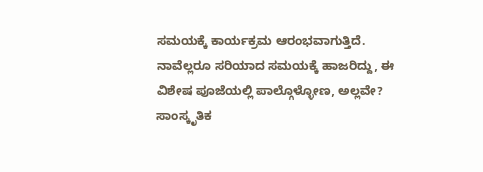ಸಮಯಕ್ಕೆ ಕಾರ್ಯಕ್ರಮ ಆರಂಭವಾಗುತ್ತಿದೆ. ನಾವೆಲ್ಲರೂ ಸರಿಯಾದ ಸಮಯಕ್ಕೆ ಹಾಜರಿದ್ದು, ಈ ವಿಶೇಷ ಪೂಜೆಯಲ್ಲಿ ಪಾಲ್ಗೊಳ್ಳೋಣ, ಅಲ್ಲವೇ?
ಸಾಂಸ್ಕೃತಿಕ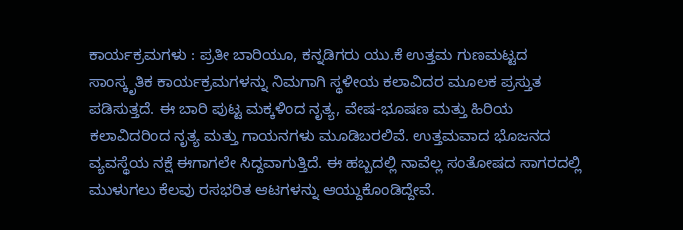ಕಾರ್ಯಕ್ರಮಗಳು : ಪ್ರತೀ ಬಾರಿಯೂ, ಕನ್ನಡಿಗರು ಯು.ಕೆ ಉತ್ತಮ ಗುಣಮಟ್ಟದ ಸಾಂಸ್ಕೃತಿಕ ಕಾರ್ಯಕ್ರಮಗಳನ್ನು ನಿಮಗಾಗಿ ಸ್ಥಳೀಯ ಕಲಾವಿದರ ಮೂಲಕ ಪ್ರಸ್ತುತ ಪಡಿಸುತ್ತದೆ. ಈ ಬಾರಿ ಪುಟ್ಟ ಮಕ್ಕಳಿಂದ ನೃತ್ಯ, ವೇಷ-ಭೂಷಣ ಮತ್ತು ಹಿರಿಯ ಕಲಾವಿದರಿಂದ ನೃತ್ಯ ಮತ್ತು ಗಾಯನಗಳು ಮೂಡಿಬರಲಿವೆ. ಉತ್ತಮವಾದ ಭೊಜನದ ವ್ಯವಸ್ಥೆಯ ನಕ್ಷೆ ಈಗಾಗಲೇ ಸಿದ್ದವಾಗುತ್ತಿದೆ. ಈ ಹಬ್ಬದಲ್ಲಿ ನಾವೆಲ್ಲ ಸಂತೋಷದ ಸಾಗರದಲ್ಲಿ ಮುಳುಗಲು ಕೆಲವು ರಸಭರಿತ ಆಟಗಳನ್ನು ಆಯ್ದುಕೊಂಡಿದ್ದೇವೆ.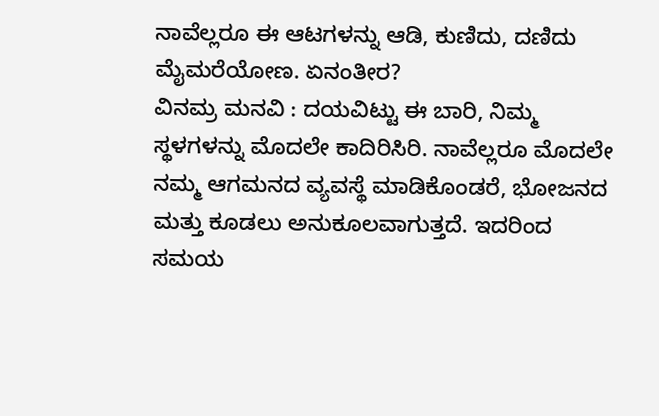ನಾವೆಲ್ಲರೂ ಈ ಆಟಗಳನ್ನು ಆಡಿ, ಕುಣಿದು, ದಣಿದು ಮೈಮರೆಯೋಣ. ಏನಂತೀರ?
ವಿನಮ್ರ ಮನವಿ : ದಯವಿಟ್ಟು ಈ ಬಾರಿ, ನಿಮ್ಮ ಸ್ಥಳಗಳನ್ನು ಮೊದಲೇ ಕಾದಿರಿಸಿರಿ. ನಾವೆಲ್ಲರೂ ಮೊದಲೇ ನಮ್ಮ ಆಗಮನದ ವ್ಯವಸ್ಥೆ ಮಾಡಿಕೊಂಡರೆ, ಭೋಜನದ ಮತ್ತು ಕೂಡಲು ಅನುಕೂಲವಾಗುತ್ತದೆ. ಇದರಿಂದ ಸಮಯ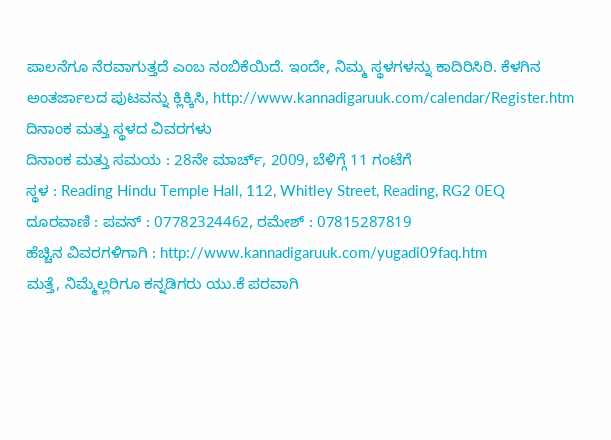ಪಾಲನೆಗೂ ನೆರವಾಗುತ್ತದೆ ಎಂಬ ನಂಬಿಕೆಯಿದೆ. ಇಂದೇ, ನಿಮ್ಮ ಸ್ಥಳಗಳನ್ನು ಕಾದಿರಿಸಿರಿ. ಕೆಳಗಿನ ಅಂತರ್ಜಾಲದ ಪುಟವನ್ನು ಕ್ಲಿಕ್ಕಿಸಿ, http://www.kannadigaruuk.com/calendar/Register.htm
ದಿನಾಂಕ ಮತ್ತು ಸ್ಥಳದ ವಿವರಗಳು
ದಿನಾಂಕ ಮತ್ತು ಸಮಯ : 28ನೇ ಮಾರ್ಚ್, 2009, ಬೆಳಿಗ್ಗೆ 11 ಗಂಟೆಗೆ
ಸ್ಥಳ : Reading Hindu Temple Hall, 112, Whitley Street, Reading, RG2 0EQ
ದೂರವಾಣಿ : ಪವನ್ : 07782324462, ರಮೇಶ್ : 07815287819
ಹೆಚ್ಚಿನ ವಿವರಗಳಿಗಾಗಿ : http://www.kannadigaruuk.com/yugadi09faq.htm
ಮತ್ತೆ, ನಿಮ್ಮೆಲ್ಲರಿಗೂ ಕನ್ನಡಿಗರು ಯು.ಕೆ ಪರವಾಗಿ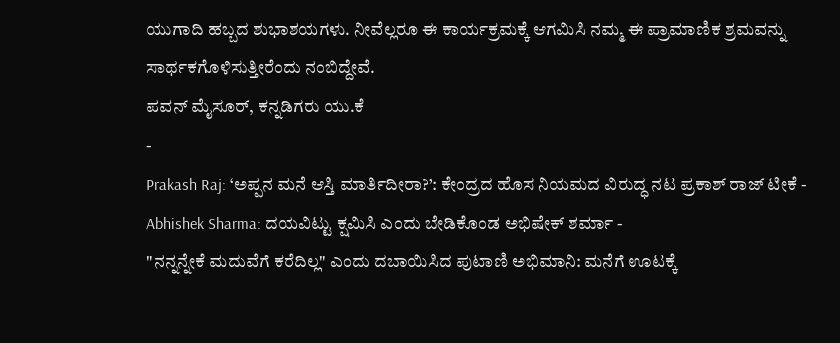ಯುಗಾದಿ ಹಬ್ಬದ ಶುಭಾಶಯಗಳು. ನೀವೆಲ್ಲರೂ ಈ ಕಾರ್ಯಕ್ರಮಕ್ಕೆ ಆಗಮಿಸಿ ನಮ್ಮ ಈ ಪ್ರಾಮಾಣಿಕ ಶ್ರಮವನ್ನು ಸಾರ್ಥಕಗೊಳಿಸುತ್ತೀರೆಂದು ನಂಬಿದ್ದೇವೆ.
ಪವನ್ ಮೈಸೂರ್, ಕನ್ನಡಿಗರು ಯು.ಕೆ
-
Prakash Raj: ‘ಅಪ್ಪನ ಮನೆ ಆಸ್ತಿ ಮಾರ್ತಿದೀರಾ?’: ಕೇಂದ್ರದ ಹೊಸ ನಿಯಮದ ವಿರುದ್ಧ ನಟ ಪ್ರಕಾಶ್ ರಾಜ್ ಟೀಕೆ -
Abhishek Sharma: ದಯವಿಟ್ಟು ಕ್ಷಮಿಸಿ ಎಂದು ಬೇಡಿಕೊಂಡ ಅಭಿಷೇಕ್ ಶರ್ಮಾ -
"ನನ್ನನ್ನೇಕೆ ಮದುವೆಗೆ ಕರೆದಿಲ್ಲ" ಎಂದು ದಬಾಯಿಸಿದ ಪುಟಾಣಿ ಅಭಿಮಾನಿ: ಮನೆಗೆ ಊಟಕ್ಕೆ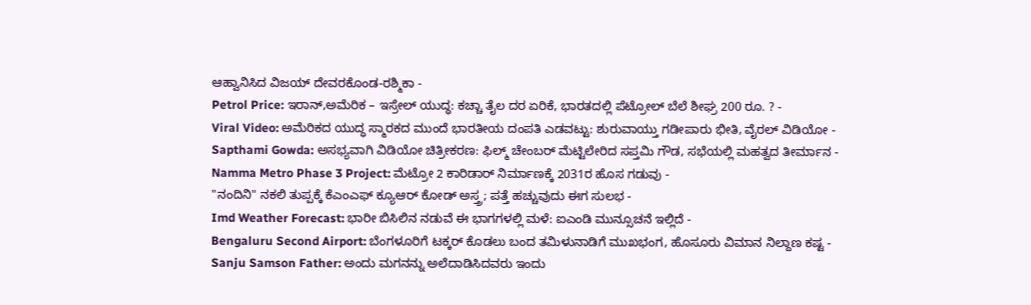ಆಹ್ವಾನಿಸಿದ ವಿಜಯ್ ದೇವರಕೊಂಡ-ರಶ್ಮಿಕಾ -
Petrol Price: ಇರಾನ್,ಅಮೆರಿಕ – ಇಸ್ರೇಲ್ ಯುದ್ಧ: ಕಚ್ಚಾ ತೈಲ ದರ ಏರಿಕೆ, ಭಾರತದಲ್ಲಿ ಪೆಟ್ರೋಲ್ ಬೆಲೆ ಶೀಘ್ರ 200 ರೂ. ? -
Viral Video: ಅಮೆರಿಕದ ಯುದ್ಧ ಸ್ಮಾರಕದ ಮುಂದೆ ಭಾರತೀಯ ದಂಪತಿ ಎಡವಟ್ಟು: ಶುರುವಾಯ್ತು ಗಡೀಪಾರು ಭೀತಿ, ವೈರಲ್ ವಿಡಿಯೋ -
Sapthami Gowda: ಅಸಭ್ಯವಾಗಿ ವಿಡಿಯೋ ಚಿತ್ರೀಕರಣ: ಫಿಲ್ಮ್ ಚೇಂಬರ್ ಮೆಟ್ಟಿಲೇರಿದ ಸಪ್ತಮಿ ಗೌಡ, ಸಭೆಯಲ್ಲಿ ಮಹತ್ವದ ತೀರ್ಮಾನ -
Namma Metro Phase 3 Project: ಮೆಟ್ರೋ 2 ಕಾರಿಡಾರ್ ನಿರ್ಮಾಣಕ್ಕೆ 2031ರ ಹೊಸ ಗಡುವು -
"ನಂದಿನಿ" ನಕಲಿ ತುಪ್ಪಕ್ಕೆ ಕೆಎಂಎಫ್ ಕ್ಯೂಆರ್ ಕೋಡ್ ಅಸ್ತ್ರ; ಪತ್ತೆ ಹಚ್ಚುವುದು ಈಗ ಸುಲಭ -
Imd Weather Forecast: ಭಾರೀ ಬಿಸಿಲಿನ ನಡುವೆ ಈ ಭಾಗಗಳಲ್ಲಿ ಮಳೆ: ಐಎಂಡಿ ಮುನ್ಸೂಚನೆ ಇಲ್ಲಿದೆ -
Bengaluru Second Airport: ಬೆಂಗಳೂರಿಗೆ ಟಕ್ಕರ್ ಕೊಡಲು ಬಂದ ತಮಿಳುನಾಡಿಗೆ ಮುಖಭಂಗ, ಹೊಸೂರು ವಿಮಾನ ನಿಲ್ದಾಣ ಕಷ್ಟ -
Sanju Samson Father: ಅಂದು ಮಗನನ್ನು ಅಲೆದಾಡಿಸಿದವರು ಇಂದು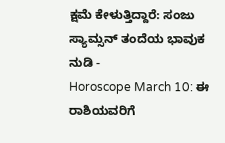ಕ್ಷಮೆ ಕೇಳುತ್ತಿದ್ದಾರೆ: ಸಂಜು ಸ್ಯಾಮ್ಸನ್ ತಂದೆಯ ಭಾವುಕ ನುಡಿ -
Horoscope March 10: ಈ ರಾಶಿಯವರಿಗೆ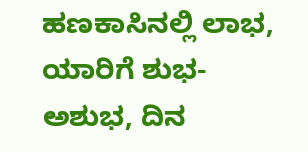ಹಣಕಾಸಿನಲ್ಲಿ ಲಾಭ, ಯಾರಿಗೆ ಶುಭ-ಅಶುಭ, ದಿನ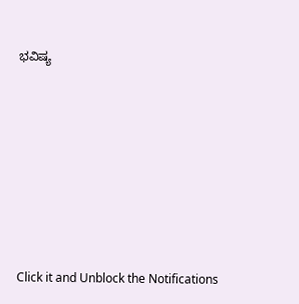ಭವಿಷ್ಯ












Click it and Unblock the Notifications